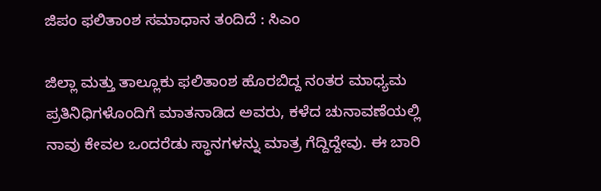ಜಿಪಂ ಫಲಿತಾಂಶ ಸಮಾಧಾನ ತಂದಿದೆ : ಸಿಎಂ

ಜಿಲ್ಲಾ ಮತ್ತು ತಾಲ್ಲೂಕು ಫಲಿತಾಂಶ ಹೊರಬಿದ್ದ ನಂತರ ಮಾಧ್ಯಮ ಪ್ರತಿನಿಧಿಗಳೊಂದಿಗೆ ಮಾತನಾಡಿದ ಅವರು, ಕಳೆದ ಚುನಾವಣೆಯಲ್ಲಿ ನಾವು ಕೇವಲ ಒಂದರೆಡು ಸ್ಥಾನಗಳನ್ನು ಮಾತ್ರ ಗೆದ್ದಿದ್ದೇವು. ಈ ಬಾರಿ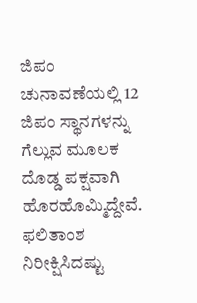ಜಿಪಂ ಚುನಾವಣೆಯಲ್ಲಿ 12 ಜಿಪಂ ಸ್ಥಾನಗಳನ್ನು ಗೆಲ್ಲುವ ಮೂಲಕ ದೊಡ್ಡ ಪಕ್ಷವಾಗಿ ಹೊರಹೊಮ್ಮಿದ್ದೇವೆ. ಫಲಿತಾಂಶ ನಿರೀಕ್ಷಿಸಿದಷ್ಟು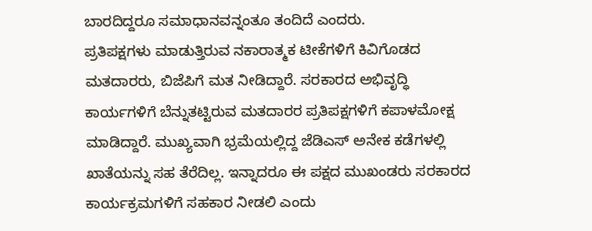ಬಾರದಿದ್ದರೂ ಸಮಾಧಾನವನ್ನಂತೂ ತಂದಿದೆ ಎಂದರು.
ಪ್ರತಿಪಕ್ಷಗಳು ಮಾಡುತ್ತಿರುವ ನಕಾರಾತ್ಮಕ ಟೀಕೆಗಳಿಗೆ ಕಿವಿಗೊಡದ ಮತದಾರರು, ಬಿಜೆಪಿಗೆ ಮತ ನೀಡಿದ್ದಾರೆ. ಸರಕಾರದ ಅಭಿವೃದ್ಧಿ ಕಾರ್ಯಗಳಿಗೆ ಬೆನ್ನುತಟ್ಟಿರುವ ಮತದಾರರ ಪ್ರತಿಪಕ್ಷಗಳಿಗೆ ಕಪಾಳಮೋಕ್ಷ ಮಾಡಿದ್ದಾರೆ. ಮುಖ್ಯವಾಗಿ ಭ್ರಮೆಯಲ್ಲಿದ್ದ ಜೆಡಿಎಸ್ ಅನೇಕ ಕಡೆಗಳಲ್ಲಿ ಖಾತೆಯನ್ನು ಸಹ ತೆರೆದಿಲ್ಲ. ಇನ್ನಾದರೂ ಈ ಪಕ್ಷದ ಮುಖಂಡರು ಸರಕಾರದ ಕಾರ್ಯಕ್ರಮಗಳಿಗೆ ಸಹಕಾರ ನೀಡಲಿ ಎಂದು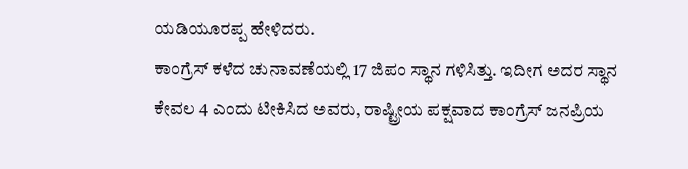ಯಡಿಯೂರಪ್ಪ ಹೇಳಿದರು.
ಕಾಂಗ್ರೆಸ್ ಕಳೆದ ಚುನಾವಣೆಯಲ್ಲಿ 17 ಜಿಪಂ ಸ್ಥಾನ ಗಳಿಸಿತ್ತು. ಇದೀಗ ಅದರ ಸ್ಥಾನ ಕೇವಲ 4 ಎಂದು ಟೀಕಿಸಿದ ಅವರು, ರಾಷ್ಟ್ರೀಯ ಪಕ್ಷವಾದ ಕಾಂಗ್ರೆಸ್ ಜನಪ್ರಿಯ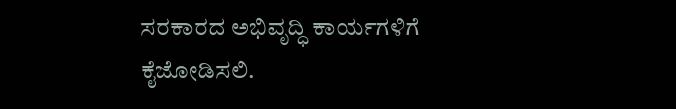ಸರಕಾರದ ಅಭಿವೃದ್ಧಿ ಕಾರ್ಯಗಳಿಗೆ ಕೈಜೋಡಿಸಲಿ.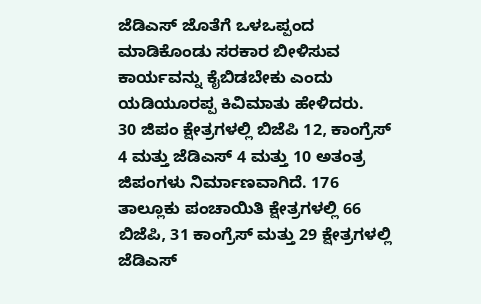ಜೆಡಿಎಸ್ ಜೊತೆಗೆ ಒಳಒಪ್ಪಂದ ಮಾಡಿಕೊಂಡು ಸರಕಾರ ಬೀಳಿಸುವ ಕಾರ್ಯವನ್ನು ಕೈಬಿಡಬೇಕು ಎಂದು ಯಡಿಯೂರಪ್ಪ ಕಿವಿಮಾತು ಹೇಳಿದರು.
30 ಜಿಪಂ ಕ್ಷೇತ್ರಗಳಲ್ಲಿ ಬಿಜೆಪಿ 12, ಕಾಂಗ್ರೆಸ್ 4 ಮತ್ತು ಜೆಡಿಎಸ್ 4 ಮತ್ತು 10 ಅತಂತ್ರ ಜಿಪಂಗಳು ನಿರ್ಮಾಣವಾಗಿದೆ. 176 ತಾಲ್ಲೂಕು ಪಂಚಾಯಿತಿ ಕ್ಷೇತ್ರಗಳಲ್ಲಿ 66 ಬಿಜೆಪಿ, 31 ಕಾಂಗ್ರೆಸ್ ಮತ್ತು 29 ಕ್ಷೇತ್ರಗಳಲ್ಲಿ ಜೆಡಿಎಸ್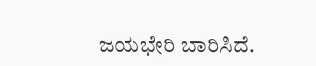ಜಯಭೇರಿ ಬಾರಿಸಿದೆ.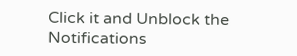Click it and Unblock the Notifications